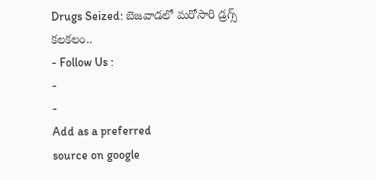Drugs Seized: బెజవాడలో మరోసారి డ్రగ్స్ కలకలం..
- Follow Us :
-
-
Add as a preferred
source on google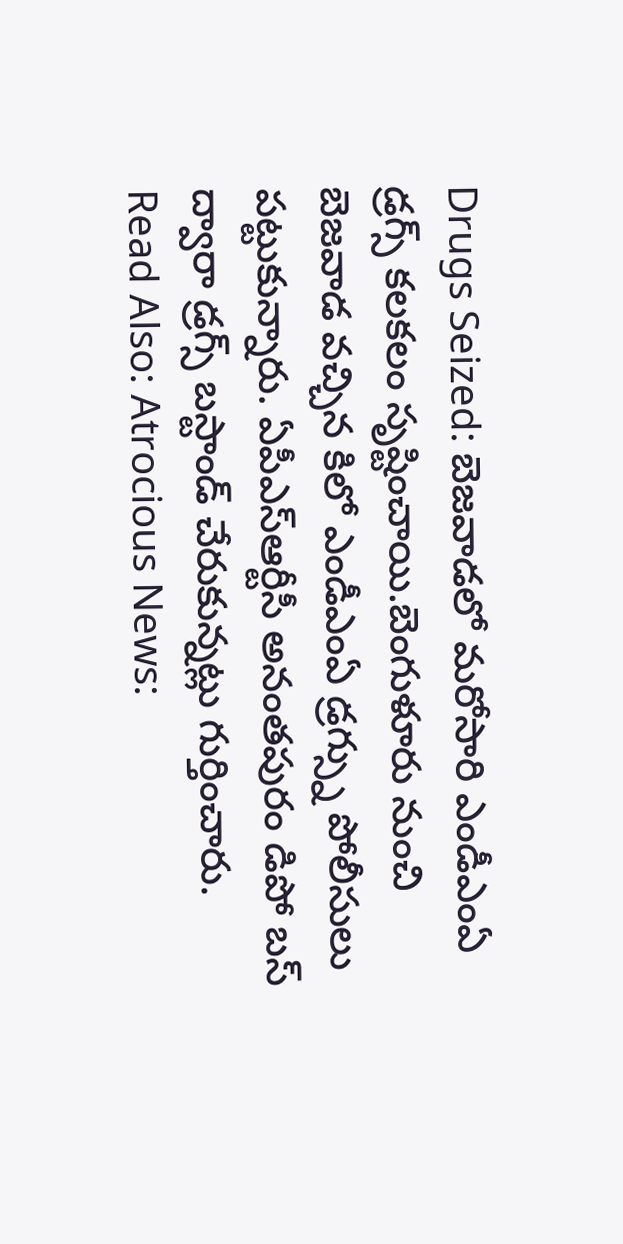Drugs Seized: బెజవాడలో మరోసారి ఎండీఎంఏ డ్రగ్స్ కలకలం సృష్టించాయి.బెంగుళూరు నుంచి బెజవాడ వచ్చిన కిలో ఎండీఎంఏ డ్రగ్స్ను పోలీసులు పట్టుకున్నారు. ఏపీఎస్ఆర్టీసీ అనంతపురం డిపో బస్ ద్వారా డ్రగ్స్ బస్టాండ్ చేరుకున్నట్లు గుర్తించారు.
Read Also: Atrocious News: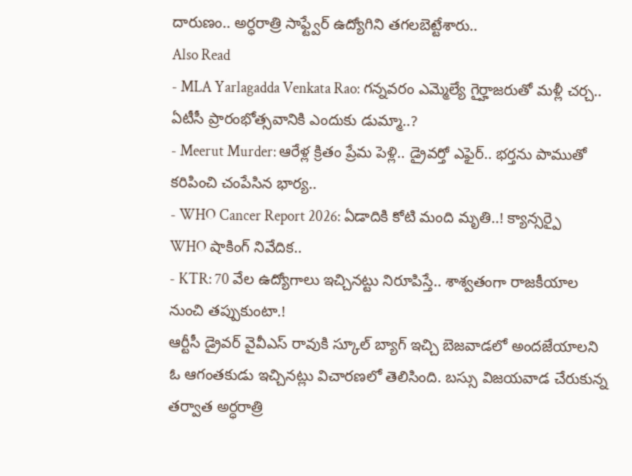దారుణం.. అర్ధరాత్రి సాఫ్ట్వేర్ ఉద్యోగిని తగలబెట్టేశారు..
Also Read
- MLA Yarlagadda Venkata Rao: గన్నవరం ఎమ్మెల్యే గైర్హాజరుతో మళ్లీ చర్చ.. ఏటీసీ ప్రారంభోత్సవానికి ఎందుకు డుమ్మా..?
- Meerut Murder: ఆరేళ్ల క్రితం ప్రేమ పెళ్లి.. డ్రైవర్తో ఎఫైర్.. భర్తను పాముతో కరిపించి చంపేసిన భార్య..
- WHO Cancer Report 2026: ఏడాదికి కోటి మంది మృతి..! క్యాన్సర్పై WHO షాకింగ్ నివేదిక..
- KTR: 70 వేల ఉద్యోగాలు ఇచ్చినట్టు నిరూపిస్తే.. శాశ్వతంగా రాజకీయాల నుంచి తప్పుకుంటా.!
ఆర్టీసీ డ్రైవర్ వైవీఎస్ రావుకి స్కూల్ బ్యాగ్ ఇచ్చి బెజవాడలో అందజేయాలని ఓ ఆగంతకుడు ఇచ్చినట్లు విచారణలో తెలిసింది. బస్సు విజయవాడ చేరుకున్న తర్వాత అర్ధరాత్రి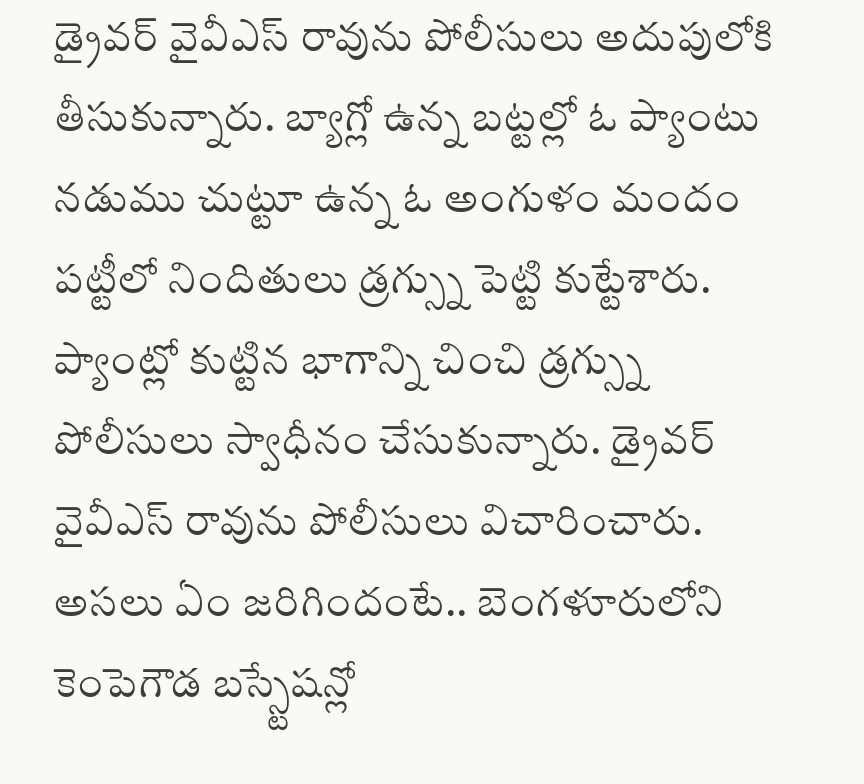డ్రైవర్ వైవీఎస్ రావును పోలీసులు అదుపులోకి తీసుకున్నారు. బ్యాగ్లో ఉన్న బట్టల్లో ఓ ప్యాంటు నడుము చుట్టూ ఉన్న ఓ అంగుళం మందం పట్టీలో నిందితులు డ్రగ్స్ను పెట్టి కుట్టేశారు. ప్యాంట్లో కుట్టిన భాగాన్ని చించి డ్రగ్స్ను పోలీసులు స్వాధీనం చేసుకున్నారు. డ్రైవర్ వైవీఎస్ రావును పోలీసులు విచారించారు.
అసలు ఏం జరిగిందంటే.. బెంగళూరులోని కెంపెగౌడ బస్స్టేషన్లో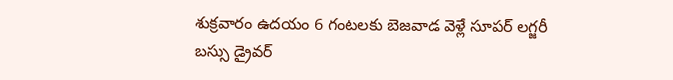శుక్రవారం ఉదయం 6 గంటలకు బెజవాడ వెళ్లే సూపర్ లగ్జరీ బస్సు డ్రైవర్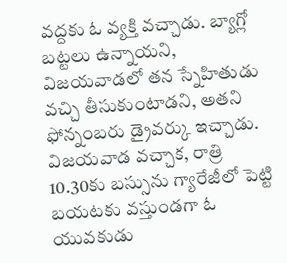వద్దకు ఓ వ్యక్తి వచ్చాడు. బ్యాగ్లో బట్టలు ఉన్నాయని, విజయవాడలో తన స్నేహితుడు వచ్చి తీసుకుంటాడని, అతని ఫోన్నంబరు డ్రైవర్కు ఇచ్చాడు. విజయవాడ వచ్చాక, రాత్రి 10.30కు బస్సును గ్యారేజీలో పెట్టి బయటకు వస్తుండగా ఓ యువకుడు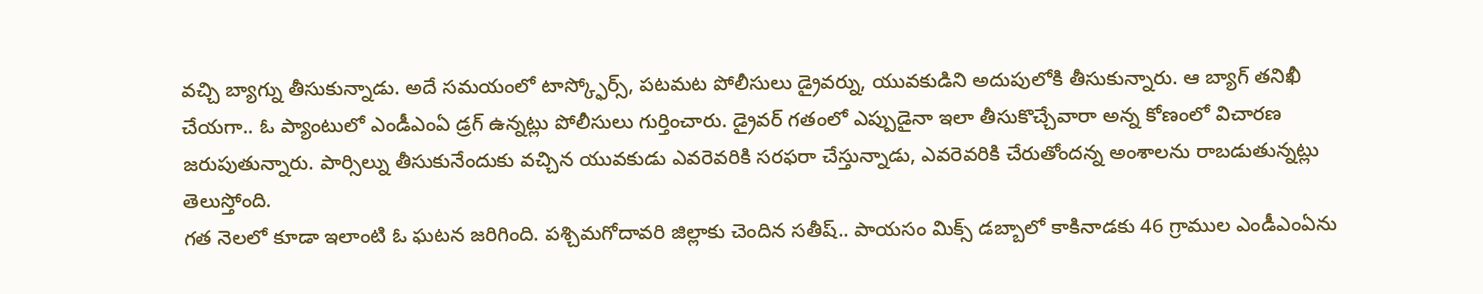వచ్చి బ్యాగ్ను తీసుకున్నాడు. అదే సమయంలో టాస్క్ఫోర్స్, పటమట పోలీసులు డ్రైవర్ను, యువకుడిని అదుపులోకి తీసుకున్నారు. ఆ బ్యాగ్ తనిఖీ చేయగా.. ఓ ప్యాంటులో ఎండీఎంఏ డ్రగ్ ఉన్నట్లు పోలీసులు గుర్తించారు. డ్రైవర్ గతంలో ఎప్పుడైనా ఇలా తీసుకొచ్చేవారా అన్న కోణంలో విచారణ జరుపుతున్నారు. పార్సిల్ను తీసుకునేందుకు వచ్చిన యువకుడు ఎవరెవరికి సరఫరా చేస్తున్నాడు, ఎవరెవరికి చేరుతోందన్న అంశాలను రాబడుతున్నట్లు తెలుస్తోంది.
గత నెలలో కూడా ఇలాంటి ఓ ఘటన జరిగింది. పశ్చిమగోదావరి జిల్లాకు చెందిన సతీష్.. పాయసం మిక్స్ డబ్బాలో కాకినాడకు 46 గ్రాముల ఎండీఎంఏను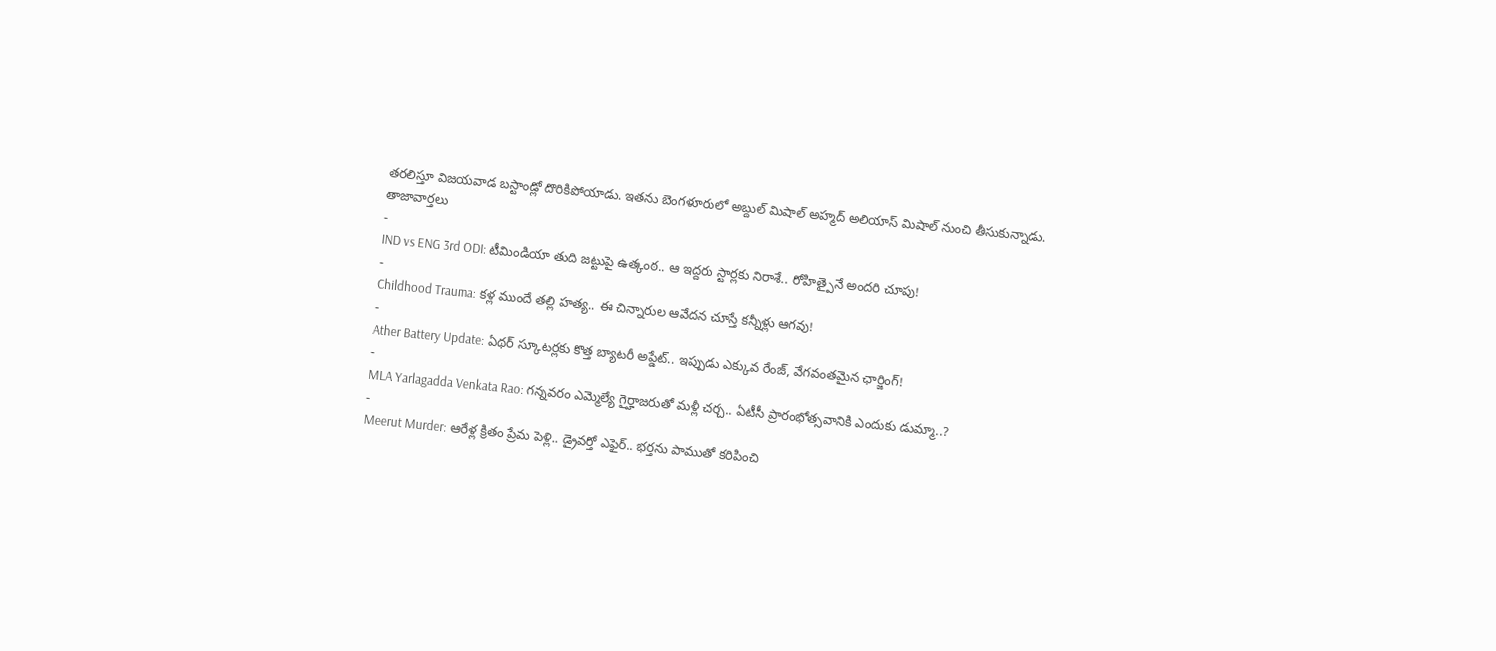తరలిస్తూ విజయవాడ బస్టాండ్లో దొరికిపోయాడు. ఇతను బెంగళూరులో అబ్దుల్ మిషాల్ అహ్మద్ అలియాస్ మిషాల్ నుంచి తీసుకున్నాడు.
తాజావార్తలు
-
IND vs ENG 3rd ODI: టీమిండియా తుది జట్టుపై ఉత్కంఠ.. ఆ ఇద్దరు స్టార్లకు నిరాశే.. రోహిత్పైనే అందరి చూపు!
-
Childhood Trauma: కళ్ల ముందే తల్లి హత్య.. ఈ చిన్నారుల ఆవేదన చూస్తే కన్నీళ్లు ఆగవు!
-
Ather Battery Update: ఏథర్ స్కూటర్లకు కొత్త బ్యాటరీ అప్డేట్.. ఇప్పుడు ఎక్కువ రేంజ్, వేగవంతమైన ఛార్జింగ్!
-
MLA Yarlagadda Venkata Rao: గన్నవరం ఎమ్మెల్యే గైర్హాజరుతో మళ్లీ చర్చ.. ఏటీసీ ప్రారంభోత్సవానికి ఎందుకు డుమ్మా..?
-
Meerut Murder: ఆరేళ్ల క్రితం ప్రేమ పెళ్లి.. డ్రైవర్తో ఎఫైర్.. భర్తను పాముతో కరిపించి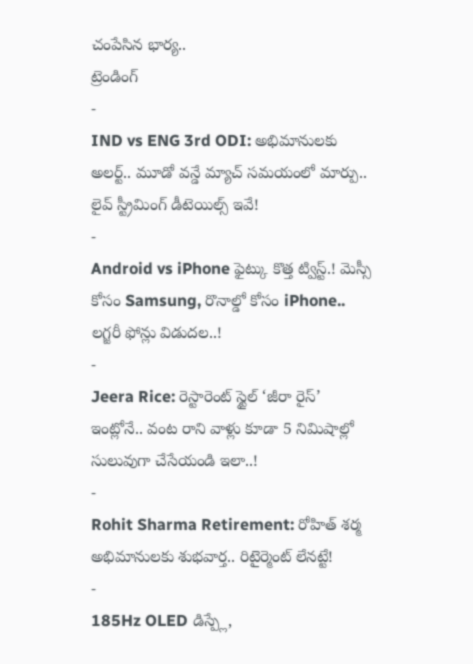చంపేసిన భార్య..
ట్రెండింగ్
-
IND vs ENG 3rd ODI: అభిమానులకు అలర్ట్.. మూడో వన్డే మ్యాచ్ సమయంలో మార్పు.. లైవ్ స్ట్రీమింగ్ డీటెయిల్స్ ఇవే!
-
Android vs iPhone ఫైట్కు కొత్త ట్విస్ట్.! మెస్సీ కోసం Samsung, రొనాల్డో కోసం iPhone.. లగ్జరీ ఫోన్లు విడుదల..!
-
Jeera Rice: రెస్టారెంట్ స్టైల్ ‘జీరా రైస్’ ఇంట్లోనే.. వంట రాని వాళ్లు కూడా 5 నిమిషాల్లో సులువుగా చేసేయండి ఇలా..!
-
Rohit Sharma Retirement: రోహిత్ శర్మ అభిమానులకు శుభవార్త.. రిటైర్మెంట్ లేనట్టే!
-
185Hz OLED డిస్ప్లే,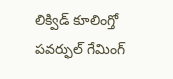లిక్విడ్ కూలింగ్తో పవర్ఫుల్ గేమింగ్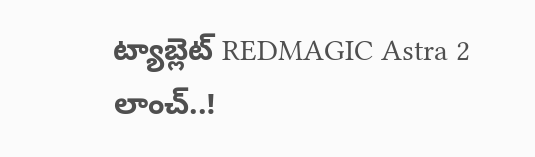ట్యాబ్లెట్ REDMAGIC Astra 2 లాంచ్..!